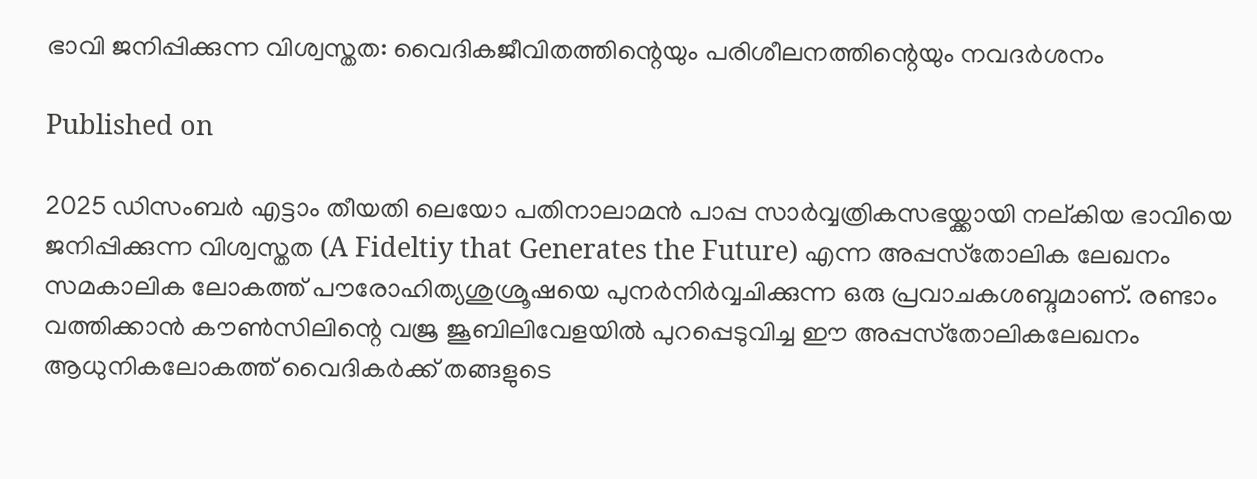ഭാവി ജനിപ്പിക്കുന്ന വിശ്വസ്തത: വൈദികജീവിതത്തിന്റെയും പരിശീലനത്തിന്റെയും നവദര്‍ശനം

Published on

2025 ഡിസംബര്‍ എട്ടാം തീയതി ലെയോ പതിനാലാമന്‍ പാപ്പ സാര്‍വ്വത്രികസഭയ്ക്കായി നല്കിയ ഭാവിയെ ജനിപ്പിക്കുന്ന വിശ്വസ്തത (A Fideltiy that Generates the Future) എന്ന അപ്പസ്‌തോലിക ലേഖനം സമകാലിക ലോകത്ത് പൗരോഹിത്യശുശ്രൂഷയെ പുനര്‍നിര്‍വ്വചിക്കുന്ന ഒരു പ്രവാചകശബ്ദമാണ്. രണ്ടാം വത്തിക്കാന്‍ കൗണ്‍സിലിന്റെ വജ്ര ജൂബിലിവേളയില്‍ പുറപ്പെടുവിച്ച ഈ അപ്പസ്‌തോലികലേഖനം ആധുനികലോകത്ത് വൈദികര്‍ക്ക് തങ്ങളുടെ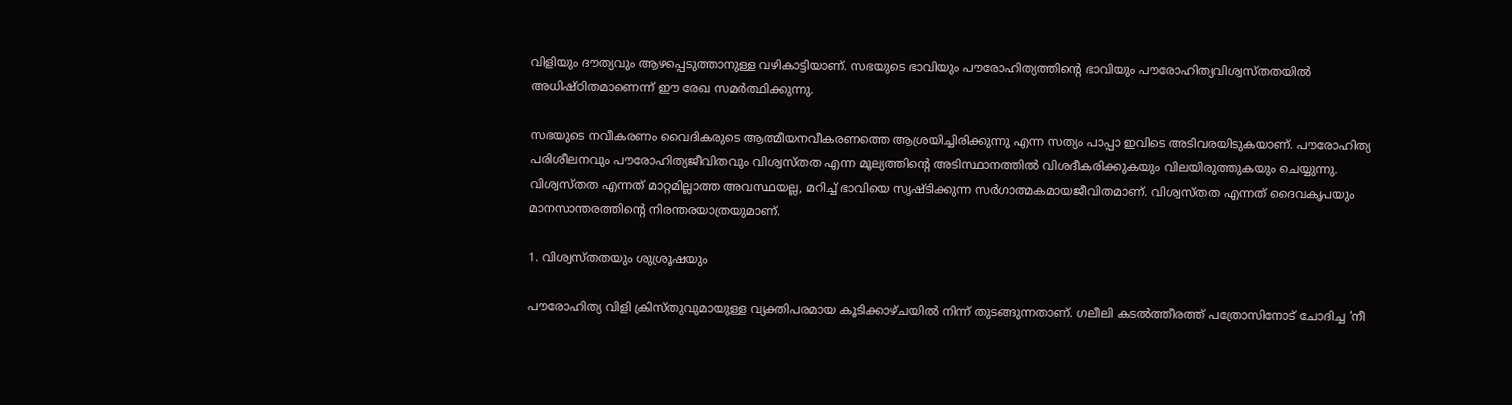വിളിയും ദൗത്യവും ആഴപ്പെടുത്താനുള്ള വഴികാട്ടിയാണ്. സഭയുടെ ഭാവിയും പൗരോഹിത്യത്തിന്റെ ഭാവിയും പൗരോഹിത്യവിശ്വസ്തതയില്‍ അധിഷ്ഠിതമാണെന്ന് ഈ രേഖ സമര്‍ത്ഥിക്കുന്നു.

സഭയുടെ നവീകരണം വൈദികരുടെ ആത്മീയനവീകരണത്തെ ആശ്രയിച്ചിരിക്കുന്നു എന്ന സത്യം പാപ്പാ ഇവിടെ അടിവരയിടുകയാണ്. പൗരോഹിത്യ പരിശീലനവും പൗരോഹിത്യജീവിതവും വിശ്വസ്തത എന്ന മൂല്യത്തിന്റെ അടിസ്ഥാനത്തില്‍ വിശദീകരിക്കുകയും വിലയിരുത്തുകയും ചെയ്യുന്നു. വിശ്വസ്തത എന്നത് മാറ്റമില്ലാത്ത അവസ്ഥയല്ല, മറിച്ച് ഭാവിയെ സൃഷ്ടിക്കുന്ന സര്‍ഗാത്മകമായജീവിതമാണ്. വിശ്വസ്തത എന്നത് ദൈവകൃപയും മാനസാന്തരത്തിന്റെ നിരന്തരയാത്രയുമാണ്.

1. വിശ്വസ്തതയും ശുശ്രൂഷയും

പൗരോഹിത്യ വിളി ക്രിസ്തുവുമായുള്ള വ്യക്തിപരമായ കൂടിക്കാഴ്ചയില്‍ നിന്ന് തുടങ്ങുന്നതാണ്. ഗലീലി കടല്‍ത്തീരത്ത് പത്രോസിനോട് ചോദിച്ച ‘നീ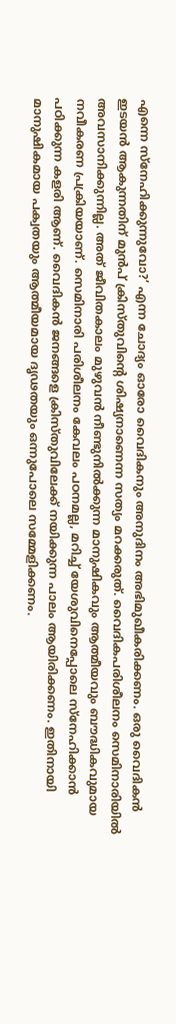എന്നെ സ്‌നേഹിക്കുന്നുവോ?’ എന്ന ചോദ്യം ഓരോ വൈദികനും അനുദിനം അഭിമുഖീകരിക്കണം. ഒരു വൈദികന്‍ ഇടയന്‍ ആകുന്നതിന് മുന്‍പ് ക്രിസ്തുവിന്റെ ശിഷ്യനാണെന്ന സത്യം മറക്കരുത്. വൈദികപരിശീലനം സെമിനാരിയില്‍ അവസാനിക്കുന്നില്ല. അത് ജീവിതകാലം മുഴുവന്‍ നീണ്ടുനില്‍ക്കുന്ന മാനുഷികവും ആത്മീയവും ബൗദ്ധികവുമായ നവീകരണ പ്രക്രിയയാണ്. സെമിനാരി പരിശീലനം കേവലം പഠനമല്ല, മറിച്ച് യേശുവിനെപ്പോലെ സ്‌നേഹിക്കാന്‍ പഠിക്കുന്ന കളരി ആണ്. വൈദികന്‍ ജനങ്ങളെ ക്രിസ്തുവിലേക്ക് നയിക്കുന്ന പാലം ആയിരിക്കണം. ഇതിനായി മാനുഷികമായ പക്വതയും ആത്മീയമായ ദൃഢതയും ഒന്നുപോലെ സമ്മേളിക്കണം.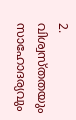2. വിശ്വസ്തതയും സാഹോദര്യവും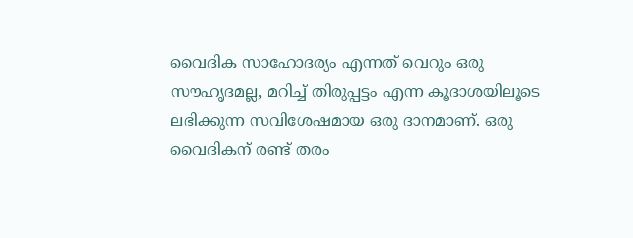വൈദിക സാഹോദര്യം എന്നത് വെറും ഒരു സൗഹൃദമല്ല, മറിച്ച് തിരുപ്പട്ടം എന്ന കൂദാശയിലൂടെ ലഭിക്കുന്ന സവിശേഷമായ ഒരു ദാനമാണ്. ഒരു വൈദികന് രണ്ട് തരം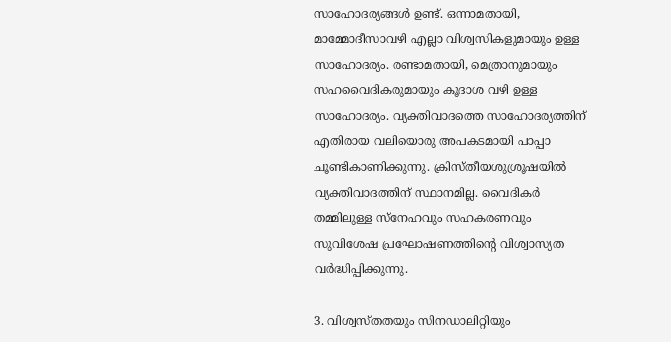സാഹോദര്യങ്ങള്‍ ഉണ്ട്. ഒന്നാമതായി, മാമ്മോദീസാവഴി എല്ലാ വിശ്വസികളുമായും ഉള്ള സാഹോദര്യം. രണ്ടാമതായി, മെത്രാനുമായും സഹവൈദികരുമായും കൂദാശ വഴി ഉള്ള സാഹോദര്യം. വ്യക്തിവാദത്തെ സാഹോദര്യത്തിന് എതിരായ വലിയൊരു അപകടമായി പാപ്പാ ചൂണ്ടികാണിക്കുന്നു. ക്രിസ്തീയശുശ്രൂഷയില്‍ വ്യക്തിവാദത്തിന് സ്ഥാനമില്ല. വൈദികര്‍ തമ്മിലുള്ള സ്‌നേഹവും സഹകരണവും സുവിശേഷ പ്രഘോഷണത്തിന്റെ വിശ്വാസ്യത വര്‍ദ്ധിപ്പിക്കുന്നു.

3. വിശ്വസ്തതയും സിനഡാലിറ്റിയും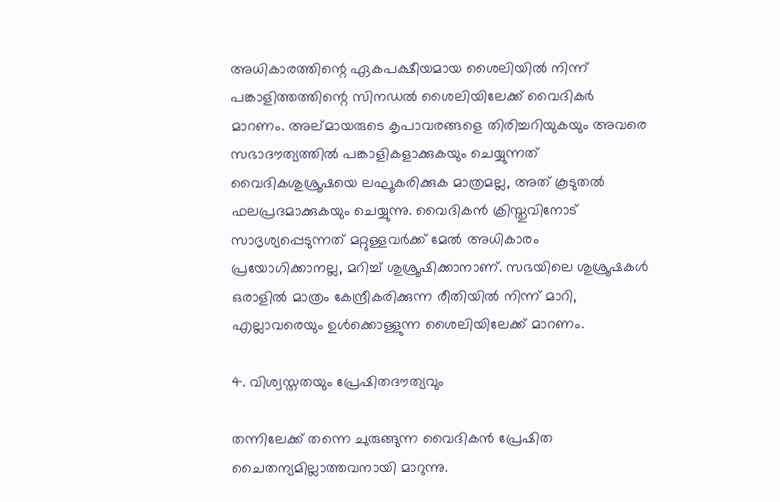അധികാരത്തിന്റെ ഏകപക്ഷീയമായ ശൈലിയില്‍ നിന്ന് പങ്കാളിത്തത്തിന്റെ സിനഡല്‍ ശൈലിയിലേക്ക് വൈദികര്‍ മാറണം. അല്മായരുടെ കൃപാവരങ്ങളെ തിരിച്ചറിയുകയും അവരെ സഭാദൗത്യത്തില്‍ പങ്കാളികളാക്കുകയും ചെയ്യുന്നത് വൈദികശുശ്രൂഷയെ ലഘൂകരിക്കുക മാത്രമല്ല, അത് കൂടുതല്‍ ഫലപ്രദമാക്കുകയും ചെയ്യുന്നു. വൈദികന്‍ ക്രിസ്തുവിനോട് സാദൃശ്യപ്പെടുന്നത് മറ്റുള്ളവര്‍ക്ക് മേല്‍ അധികാരം പ്രയോഗിക്കാനല്ല, മറിച്ച് ശുശ്രൂഷിക്കാനാണ്. സഭയിലെ ശുശ്രൂഷകള്‍ ഒരാളില്‍ മാത്രം കേന്ദ്രീകരിക്കുന്ന രീതിയില്‍ നിന്ന് മാറി, എല്ലാവരെയും ഉള്‍ക്കൊള്ളുന്ന ശൈലിയിലേക്ക് മാറണം.

4. വിശ്വസ്തതയും പ്രേഷിതദൗത്യവും

തന്നിലേക്ക് തന്നെ ചുരുങ്ങുന്ന വൈദികന്‍ പ്രേഷിത ചൈതന്യമില്ലാത്തവനായി മാറുന്നു.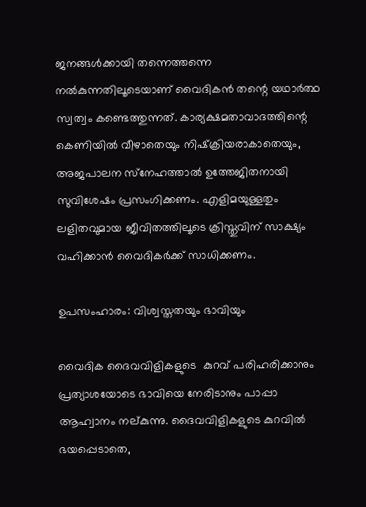ജനങ്ങള്‍ക്കായി തന്നെത്തന്നെ നല്‍കുന്നതിലൂടെയാണ് വൈദികന്‍ തന്റെ യഥാര്‍ത്ഥ സ്വത്വം കണ്ടെത്തുന്നത്. കാര്യക്ഷമതാവാദത്തിന്റെ കെണിയില്‍ വീഴാതെയും നിഷ്‌ക്രിയരാകാതെയും, അജപാലന സ്‌നേഹത്താല്‍ ഉത്തേജിതനായി സുവിശേഷം പ്രസംഗിക്കണം. എളിമയുള്ളതും ലളിതവുമായ ജീവിതത്തിലൂടെ ക്രിസ്തുവിന് സാക്ഷ്യം വഹിക്കാന്‍ വൈദികര്‍ക്ക് സാധിക്കണം.

ഉപസംഹാരം: വിശ്വസ്തതയും ഭാവിയും

വൈദിക ദൈവവിളികളുടെ  കുറവ് പരിഹരിക്കാനും പ്രത്യാശയോടെ ഭാവിയെ നേരിടാനും പാപ്പാ ആഹ്വാനം നല്കുന്നു. ദൈവവിളികളുടെ കുറവില്‍ ഭയപ്പെടാതെ,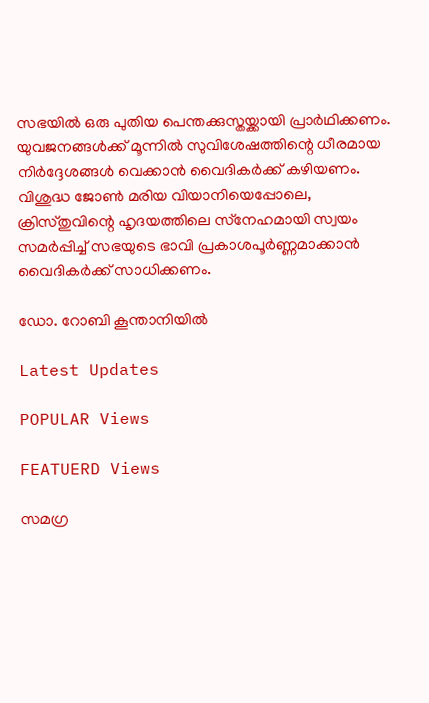സഭയില്‍ ഒരു പുതിയ പെന്തക്കുസ്തയ്ക്കായി പ്രാര്‍ഥിക്കണം. യുവജനങ്ങള്‍ക്ക് മൂന്നില്‍ സുവിശേഷത്തിന്റെ ധീരമായ നിര്‍ദ്ദേശങ്ങള്‍ വെക്കാന്‍ വൈദികര്‍ക്ക് കഴിയണം. വിശുദ്ധ ജോണ്‍ മരിയ വിയാനിയെപ്പോലെ, ക്രിസ്തുവിന്റെ ഹൃദയത്തിലെ സ്‌നേഹമായി സ്വയം സമര്‍പ്പിച്ച് സഭയുടെ ഭാവി പ്രകാശപൂര്‍ണ്ണമാക്കാന്‍ വൈദികര്‍ക്ക് സാധിക്കണം.

ഡോ. റോബി കൂന്താനിയില്‍

Latest Updates

POPULAR Views

FEATUERD Views

സമഗ്ര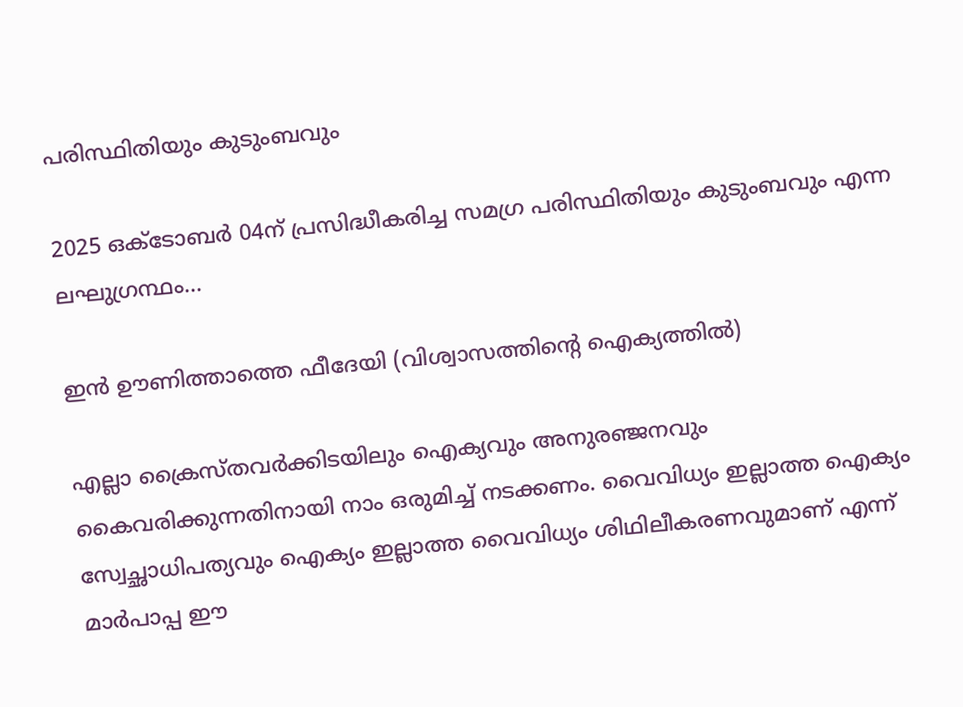പരിസ്ഥിതിയും കുടുംബവും

2025 ഒക്ടോബര്‍ 04ന് പ്രസിദ്ധീകരിച്ച സമഗ്ര പരിസ്ഥിതിയും കുടുംബവും എന്ന  ലഘുഗ്രന്ഥം...

ഇന്‍ ഊണിത്താത്തെ ഫീദേയി (വിശ്വാസത്തിന്റെ ഐക്യത്തില്‍)

എല്ലാ ക്രൈസ്തവര്‍ക്കിടയിലും ഐക്യവും അനുരഞ്ജനവും കൈവരിക്കുന്നതിനായി നാം ഒരുമിച്ച് നടക്കണം. വൈവിധ്യം ഇല്ലാത്ത ഐക്യം സ്വേച്ഛാധിപത്യവും ഐക്യം ഇല്ലാത്ത വൈവിധ്യം ശിഥിലീകരണവുമാണ് എന്ന് മാര്‍പാപ്പ ഈ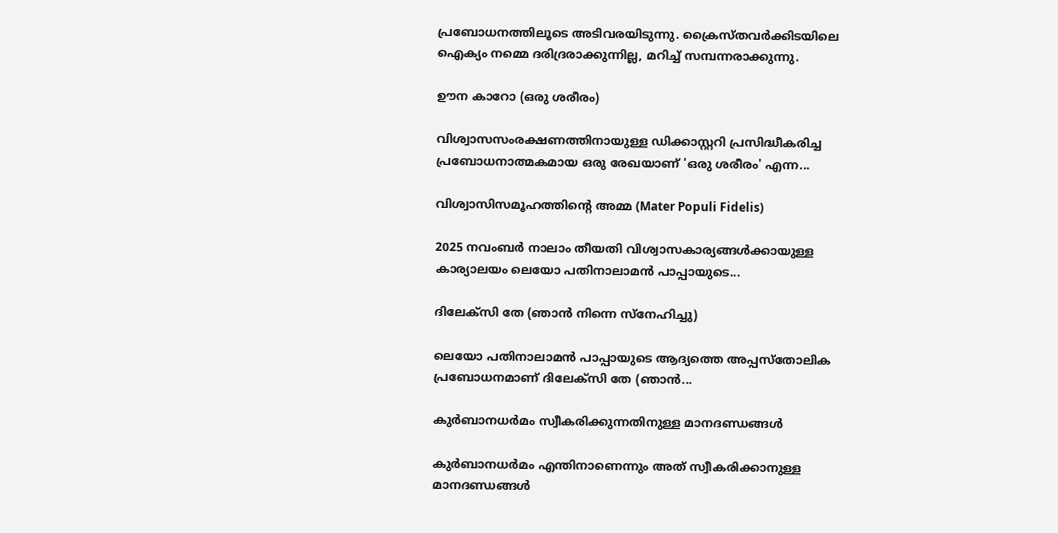പ്രബോധനത്തിലൂടെ അടിവരയിടുന്നു. ക്രൈസ്തവര്‍ക്കിടയിലെ ഐക്യം നമ്മെ ദരിദ്രരാക്കുന്നില്ല, മറിച്ച് സമ്പന്നരാക്കുന്നു.

ഊന കാറോ (ഒരു ശരീരം)

വിശ്വാസസംരക്ഷണത്തിനായുള്ള ഡിക്കാസ്റ്ററി പ്രസിദ്ധീകരിച്ച പ്രബോധനാത്മകമായ ഒരു രേഖയാണ് 'ഒരു ശരീരം' എന്ന...

വിശ്വാസിസമൂഹത്തിന്റെ അമ്മ (Mater Populi Fidelis)

2025 നവംബര്‍ നാലാം തീയതി വിശ്വാസകാര്യങ്ങള്‍ക്കായുള്ള കാര്യാലയം ലെയോ പതിനാലാമന്‍ പാപ്പായുടെ...

ദിലേക്‌സി തേ (ഞാന്‍ നിന്നെ സ്‌നേഹിച്ചു)

ലെയോ പതിനാലാമന്‍ പാപ്പായുടെ ആദ്യത്തെ അപ്പസ്‌തോലിക പ്രബോധനമാണ് ദിലേക്‌സി തേ (ഞാന്‍...

കുർബാനധർമം സ്വീകരിക്കുന്നതിനുള്ള മാനദണ്ഡങ്ങൾ

കുർബാനധർമം എന്തിനാണെന്നും അത് സ്വീകരിക്കാനുള്ള മാനദണ്ഡങ്ങൾ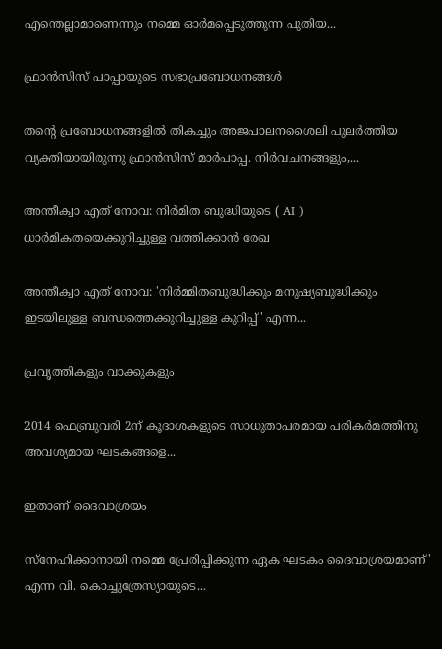എന്തെല്ലാമാണെന്നും നമ്മെ ഓർമപ്പെടുത്തുന്ന പുതിയ...

ഫ്രാൻസിസ് പാപ്പായുടെ സഭാപ്രബോധനങ്ങൾ

തന്റെ പ്രബോധനങ്ങളിൽ തികച്ചും അജപാലനശൈലി പുലർത്തിയ വ്യക്തിയായിരുന്നു ഫ്രാൻസിസ് മാർപാപ്പ. നിർവചനങ്ങളും,...

അന്തീക്വാ എത് നോവ: നിർമിത ബുദ്ധിയുടെ ( AI ) ധാർമികതയെക്കുറിച്ചുള്ള വത്തിക്കാൻ രേഖ

അന്തീക്വാ എത് നോവ: 'നിർമ്മിതബുദ്ധിക്കും മനുഷ്യബുദ്ധിക്കും ഇടയിലുള്ള ബന്ധത്തെക്കുറിച്ചുള്ള കുറിപ്പ്' എന്ന...

പ്രവൃത്തികളും വാക്കുകളും

2014 ഫെബ്രുവരി 2ന് കൂദാശകളുടെ സാധുതാപരമായ പരികർമത്തിനു അവശ്യമായ ഘടകങ്ങളെ...

ഇതാണ് ദൈവാശ്രയം

സ്നേഹിക്കാനായി നമ്മെ പ്രേരിപ്പിക്കുന്ന ഏക ഘടകം ദൈവാശ്രയമാണ്' എന്ന വി. കൊച്ചുത്രേസ്യായുടെ...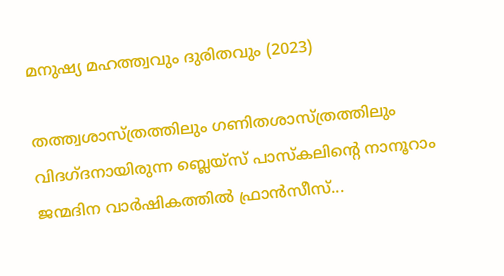മനുഷ്യ മഹത്ത്വവും ദുരിതവും (2023)

തത്ത്വശാസ്ത്രത്തിലും ഗണിതശാസ്ത്രത്തിലും വിദഗ്ദനായിരുന്ന ബ്ലെയ്സ് പാസ്കലിന്റെ നാനൂറാം ജന്മദിന വാർഷികത്തിൽ ഫ്രാൻസീസ്...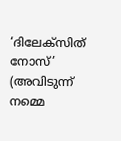‘ദിലേക്സിത് നോസ്’ (അവിടുന്ന് നമ്മെ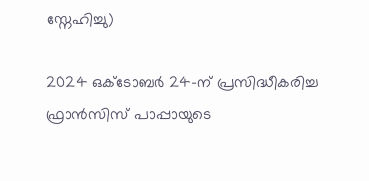സ്നേഹിച്ചു)

2024 ഒക്ടോബർ 24-ന് പ്രസിദ്ധീകരിച്ച ഫ്രാൻസിസ് പാപ്പായുടെ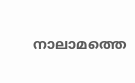നാലാമത്തെ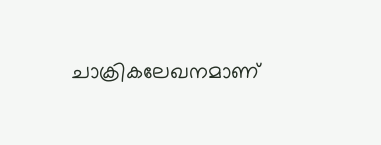ചാക്രികലേഖനമാണ്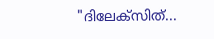"ദിലേക്സിത്...